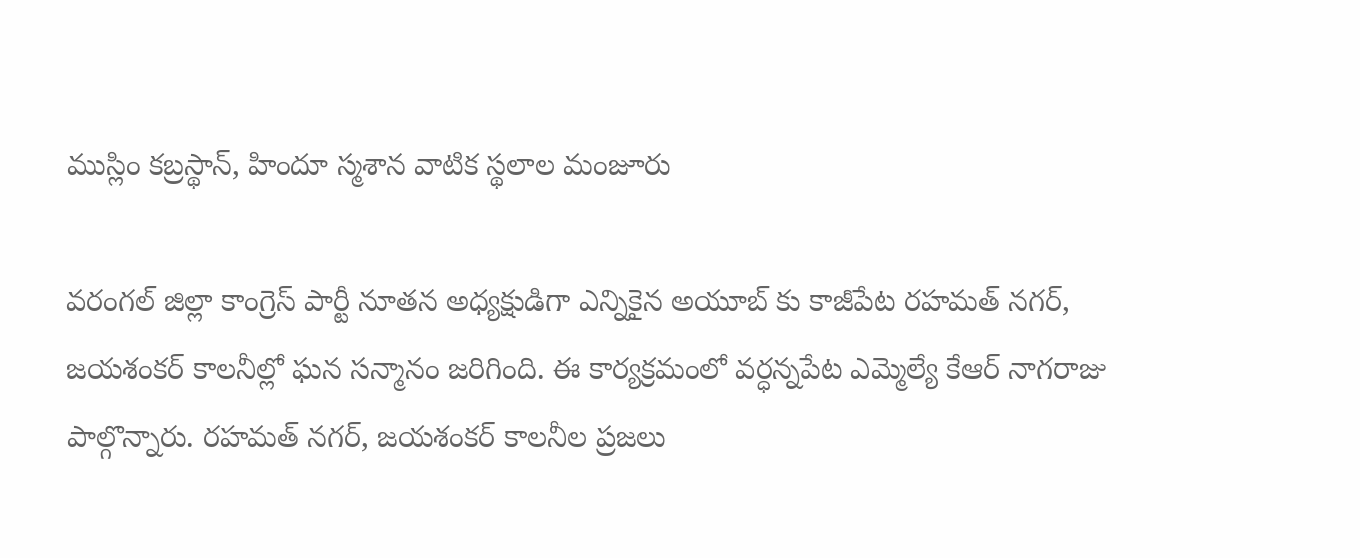ముస్లిం కబ్రస్థాన్, హిందూ స్మశాన వాటిక స్థలాల మంజూరు

వరంగల్ జిల్లా కాంగ్రెస్ పార్టీ నూతన అధ్యక్షుడిగా ఎన్నికైన అయూబ్ కు కాజీపేట రహమత్ నగర్, జయశంకర్ కాలనీల్లో ఘన సన్మానం జరిగింది. ఈ కార్యక్రమంలో వర్ధన్నపేట ఎమ్మెల్యే కేఆర్ నాగరాజు పాల్గొన్నారు. రహమత్ నగర్, జయశంకర్ కాలనీల ప్రజలు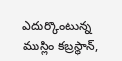ఎదుర్కొంటున్న ముస్లిం కబ్రస్థాన్,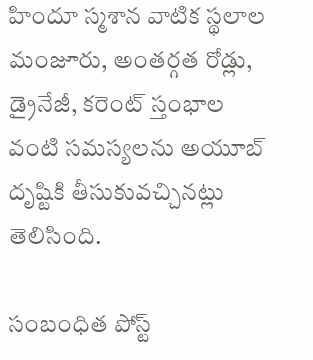హిందూ స్మశాన వాటిక స్థలాల మంజూరు, అంతర్గత రోడ్లు, డ్రైనేజీ, కరెంట్ స్తంభాల వంటి సమస్యలను అయూబ్ దృష్టికి తీసుకువచ్చినట్లు తెలిసింది.

సంబంధిత పోస్ట్